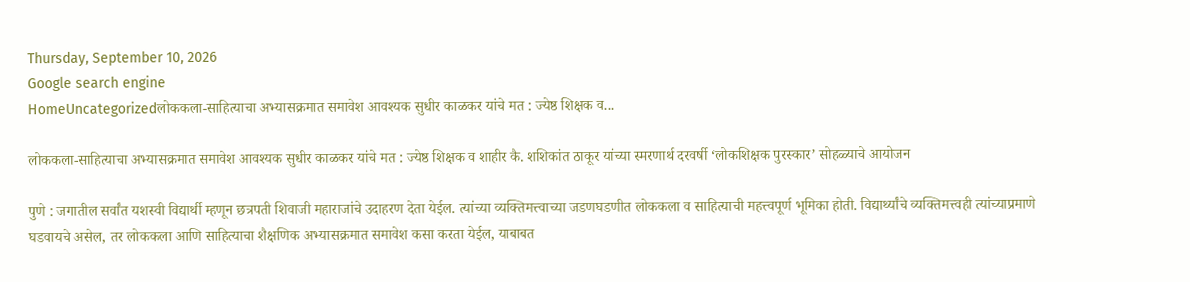Thursday, September 10, 2026
Google search engine
HomeUncategorizedलोककला-साहित्याचा अभ्यासक्रमात समावेश आवश्यक सुधीर काळकर यांचे मत : ज्येष्ठ शिक्षक व...

लोककला-साहित्याचा अभ्यासक्रमात समावेश आवश्यक सुधीर काळकर यांचे मत : ज्येष्ठ शिक्षक व शाहीर कै. शशिकांत ठाकूर यांच्या स्मरणार्थ दरवर्षी ‘लोकशिक्षक पुरस्कार’ सोहळ्याचे आयोजन

पुणे : जगातील सर्वांत यशस्वी विद्यार्थी म्हणून छत्रपती शिवाजी महाराजांचे उदाहरण देता येईल. त्यांच्या व्यक्तिमत्त्वाच्या जडणघडणीत लोककला व साहित्याची महत्त्वपूर्ण भूमिका होती. विद्यार्थ्यांचे व्यक्तिमत्त्वही त्यांच्याप्रमाणे घडवायचे असेल, तर लोककला आणि साहित्याचा शैक्षणिक अभ्यासक्रमात समावेश कसा करता येईल, याबाबत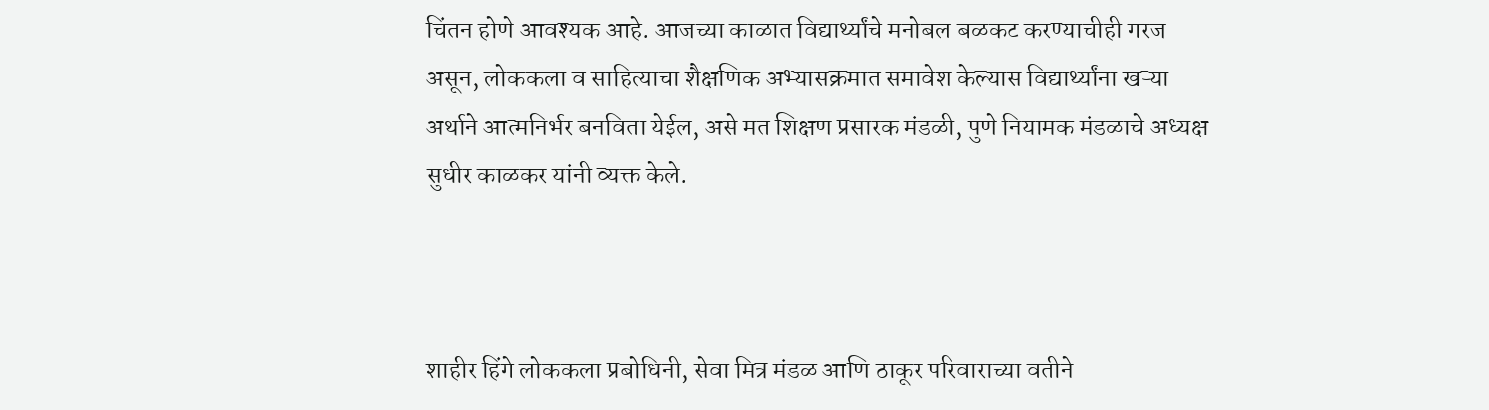चिंतन होणे आवश्यक आहे. आजच्या काळात विद्यार्थ्यांचे मनोबल बळकट करण्याचीही गरज असून, लोककला व साहित्याचा शैक्षणिक अभ्यासक्रमात समावेश केल्यास विद्यार्थ्यांना खऱ्या अर्थाने आत्मनिर्भर बनविता येईल, असे मत शिक्षण प्रसारक मंडळी, पुणे नियामक मंडळाचे अध्यक्ष सुधीर काळकर यांनी व्यक्त केले.



शाहीर हिंगे लोककला प्रबोधिनी, सेवा मित्र मंडळ आणि ठाकूर परिवाराच्या वतीने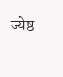ज्येष्ठ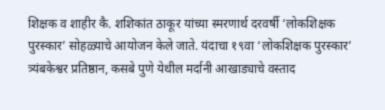शिक्षक व शाहीर कै. शशिकांत ठाकूर यांच्या स्मरणार्थ दरवर्षी ‘लोकशिक्षक पुरस्कार’ सोहळ्याचे आयोजन केले जाते. यंदाचा १९वा ‘लोकशिक्षक पुरस्कार’ त्र्यंबकेश्वर प्रतिष्ठान, कसबे पुणे येथील मर्दानी आखाड्याचे वस्ताद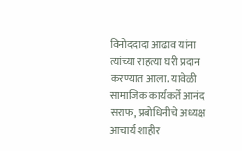विनोददादा आढाव यांना त्यांच्या राहत्या घरी प्रदान करण्यात आला. यावेळी सामाजिक कार्यकर्ते आनंद सराफ, प्रबोधिनीचे अध्यक्ष आचार्य शाहीर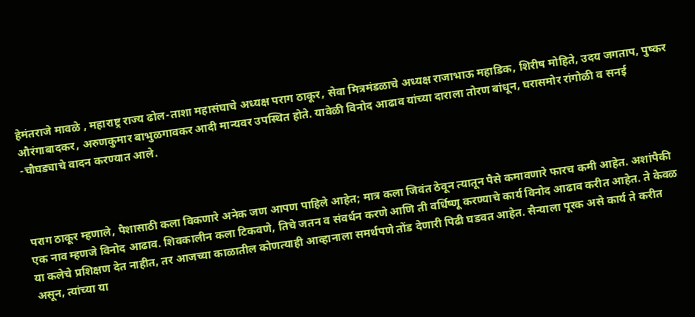हेमंतराजे मावळे , महाराष्ट्र राज्य ढोल-ताशा महासंघाचे अध्यक्ष पराग ठाकूर, सेवा मित्रमंडळाचे अध्यक्ष राजाभाऊ महाडिक, शिरीष मोहिते, उदय जगताप, पुष्कर औरंगाबादकर, अरुणकुमार बाभुळगावकर आदी मान्यवर उपस्थित होते. यावेळी विनोद आढाव यांच्या दाराला तोरण बांधून, घरासमोर रांगोळी व सनई -चौघड्याचे वादन करण्यात आले.



पराग ठाकूर म्हणाले, पैशासाठी कला विकणारे अनेक जण आपण पाहिले आहेत; मात्र कला जिवंत ठेवून त्यातून पैसे कमावणारे फारच कमी आहेत. अशांपैकी एक नाव म्हणजे विनोद आढाव. शिवकालीन कला टिकवणे, तिचे जतन व संवर्धन करणे आणि ती वर्धिष्णू करण्याचे कार्य विनोद आढाव करीत आहेत. ते केवळ या कलेचे प्रशिक्षण देत नाहीत, तर आजच्या काळातील कोणत्याही आव्हानाला समर्थपणे तोंड देणारी पिढी घडवत आहेत. सैन्याला पूरक असे कार्य ते करीत असून, त्यांच्या या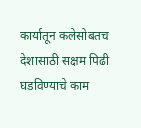कार्यातून कलेसोबतच देशासाठी सक्षम पिढी घडविण्याचे काम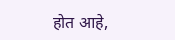होत आहे,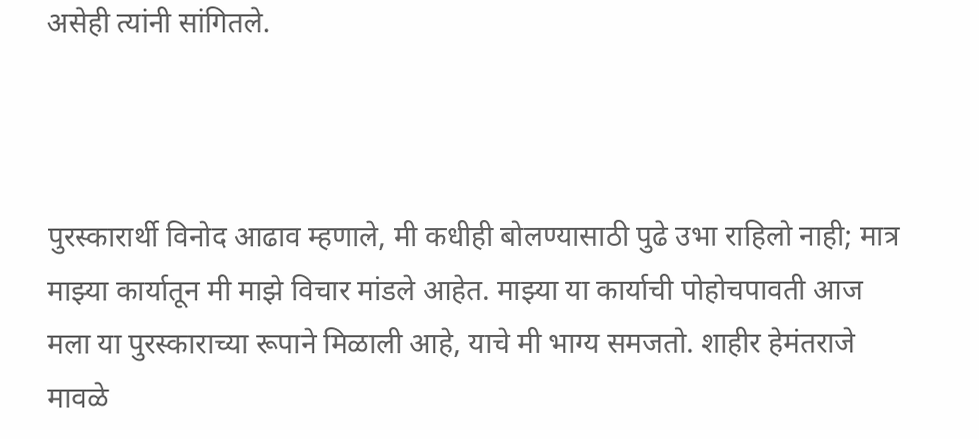असेही त्यांनी सांगितले.



पुरस्कारार्थी विनोद आढाव म्हणाले, मी कधीही बोलण्यासाठी पुढे उभा राहिलो नाही; मात्र माझ्या कार्यातून मी माझे विचार मांडले आहेत. माझ्या या कार्याची पोहोचपावती आज मला या पुरस्काराच्या रूपाने मिळाली आहे, याचे मी भाग्य समजतो. शाहीर हेमंतराजे मावळे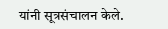यांनी सूत्रसंचालन केले.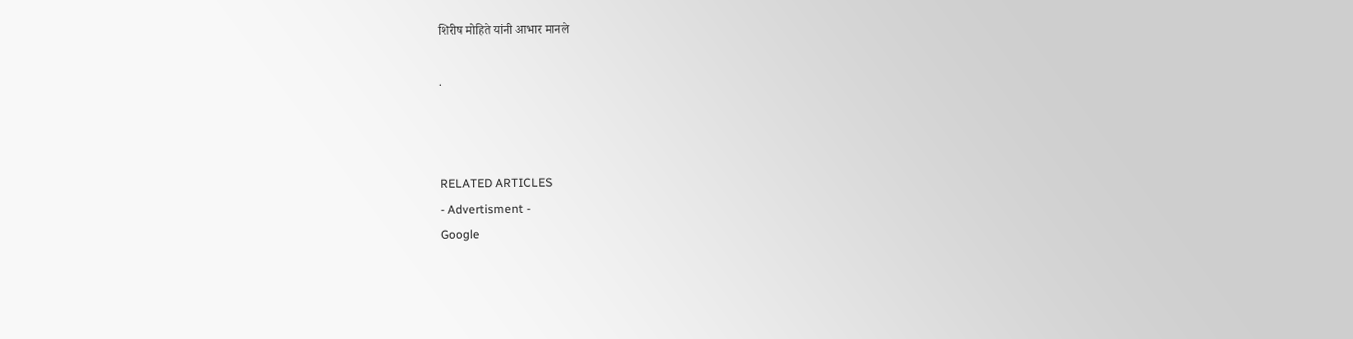शिरीष मोहिते यांनी आभार मानले

.



RELATED ARTICLES
- Advertisment -
Google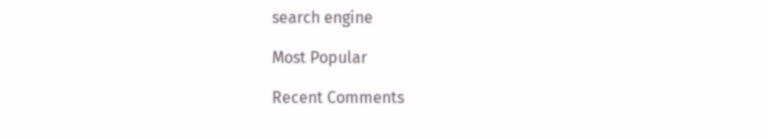search engine

Most Popular

Recent Comments